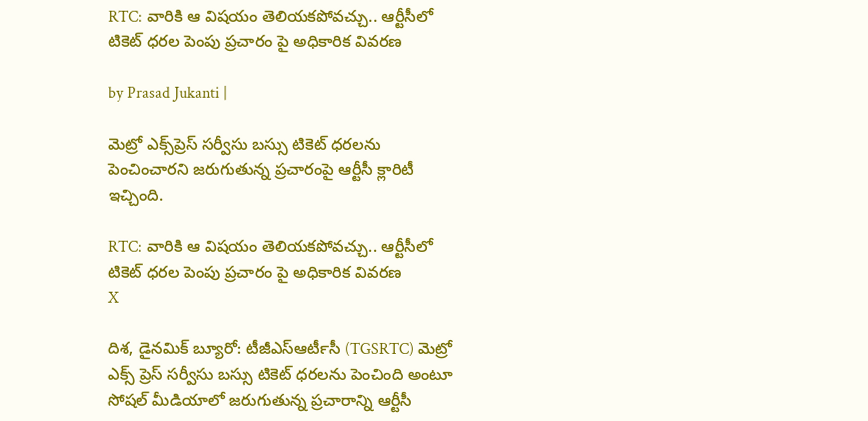RTC: వారికి ఆ విషయం తెలియకపోవచ్చు.. ఆర్టీసీలో టికెట్ ధరల పెంపు ప్రచారం పై అధికారిక వివరణ

by Prasad Jukanti |

మెట్రో ఎక్స్‌ప్రెస్ సర్వీసు బస్సు టికెట్ ధరలను పెంచించారని జరుగుతున్న ప్రచారంపై ఆర్టీసీ క్లారిటీ ఇచ్చింది.

RTC: వారికి ఆ విషయం తెలియకపోవచ్చు.. ఆర్టీసీలో టికెట్ ధరల పెంపు ప్రచారం పై అధికారిక వివరణ
X

దిశ, డైనమిక్ బ్యూరో: టీజీఎస్ఆర్‍టీసీ (TGSRTC) మెట్రో ఎక్స్ ప్రెస్ సర్వీసు బస్సు టికెట్ ధరలను పెంచింది అంటూ సోషల్ మీడియాలో జరుగుతున్న ప్రచారాన్ని ఆర్టీసీ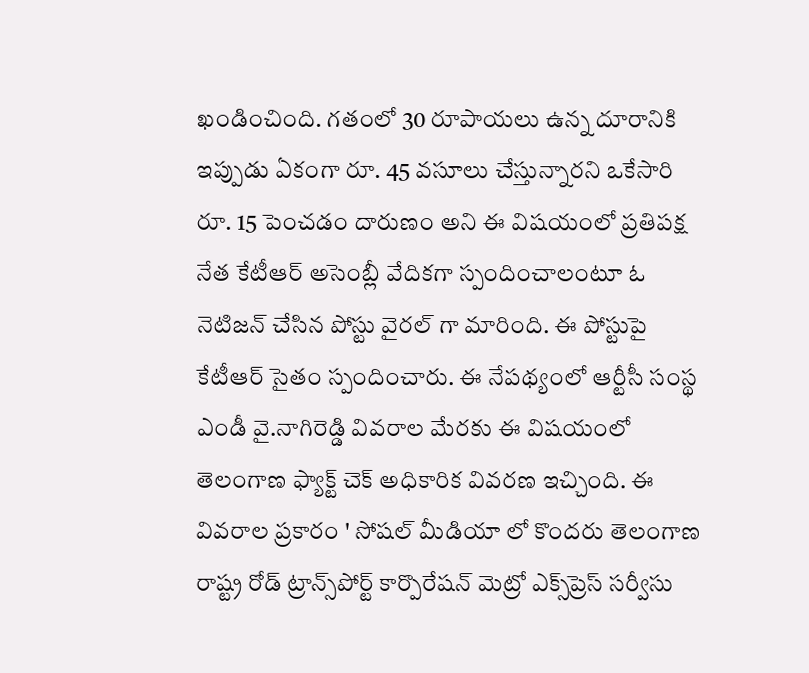ఖండించింది. గతంలో 30 రూపాయలు ఉన్న దూరానికి ఇప్పుడు ఏకంగా రూ. 45 వసూలు చేస్తున్నారని ఒకేసారి రూ. 15 పెంచడం దారుణం అని ఈ విషయంలో ప్రతిపక్ష నేత కేటీఆర్ అసెంబ్లీ వేదికగా స్పందించాలంటూ ఓ నెటిజన్ చేసిన పోస్టు వైరల్ గా మారింది. ఈ పోస్టుపై కేటీఆర్ సైతం స్పందించారు. ఈ నేపథ్యంలో ఆర్టీసీ సంస్థ ఎండీ వై.నాగిరెడ్డి వివరాల మేరకు ఈ విషయంలో తెలంగాణ ఫ్యాక్ట్ చెక్ అధికారిక వివరణ ఇచ్చింది. ఈ వివరాల ప్రకారం ' సోషల్ మీడియా లో కొందరు తెలంగాణ రాష్ట్ర రోడ్‌ ట్రాన్స్‌పోర్ట్‌ కార్పొరేషన్ మెట్రో ఎక్స్‌ప్రెస్ సర్వీసు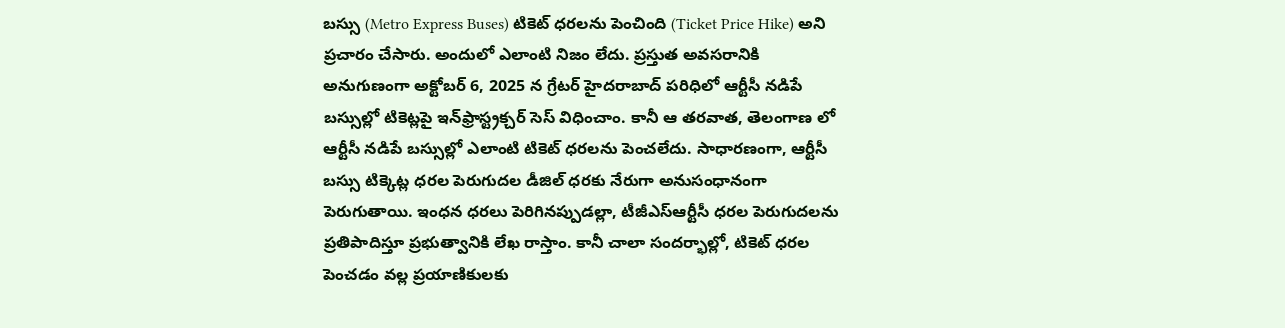బస్సు (Metro Express Buses) టికెట్ ధరలను పెంచింది (Ticket Price Hike) అని ప్రచారం చేసారు. అందులో ఎలాంటి నిజం లేదు. ప్రస్తుత అవసరానికి అనుగుణంగా అక్టోబర్ 6, 2025 న గ్రేటర్ హైదరాబాద్ పరిధిలో ఆర్టీసీ నడిపే బస్సుల్లో టికెట్లపై ఇన్‌ఫ్రాస్ట్రక్చర్ సెస్ విధించాం. కానీ ఆ తరవాత, తెలంగాణ లో ఆర్టీసీ నడిపే బస్సుల్లో ఎలాంటి టికెట్ ధరలను పెంచలేదు. సాధారణంగా, ఆర్టీసీ బస్సు టిక్కెట్ల ధరల పెరుగుదల డీజిల్ ధరకు నేరుగా అనుసంధానంగా పెరుగుతాయి. ఇంధన ధరలు పెరిగినప్పుడల్లా, టీజీఎస్‌ఆర్టీసీ ధరల పెరుగుదలను ప్రతిపాదిస్తూ ప్రభుత్వానికి లేఖ రాస్తాం. కానీ చాలా సందర్భాల్లో, టికెట్ ధరల పెంచడం వల్ల ప్రయాణికులకు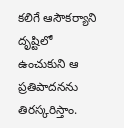కలిగే ఆసౌకర్యాని దృష్టిలో ఉంచుకుని ఆ ప్రతిపాదనను తిరస్కరిస్తాం.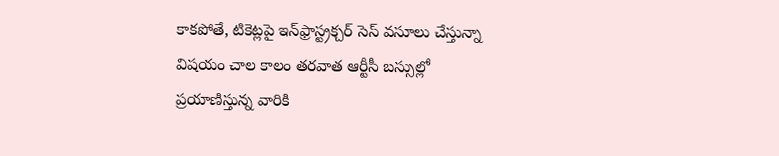కాకపోతే, టికెట్లపై ఇన్‌ఫ్రాస్ట్రక్చర్ సెస్ వసూలు చేస్తున్నా విషయం చాల కాలం తరవాత ఆర్టీసీ బస్సుల్లో ప్రయాణిస్తున్న వారికి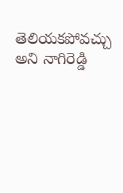తెలియకపోవచ్చు అని నాగిరెడ్డి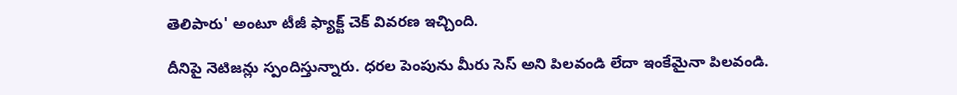తెలిపారు' అంటూ టీజీ ఫ్యాక్ట్ చెక్ వివరణ ఇచ్చింది.

దీనిపై నెటిజన్లు స్పందిస్తున్నారు. ధరల పెంపును మీరు సెస్ అని పిలవండి లేదా ఇంకేమైనా పిలవండి.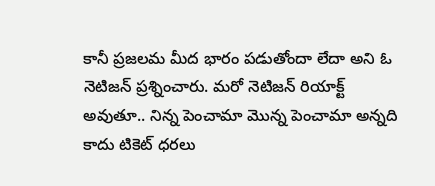కానీ ప్రజలమ మీద భారం పడుతోందా లేదా అని ఓ నెటిజన్ ప్రశ్నించారు. మరో నెటిజన్ రియాక్ట్ అవుతూ.. నిన్న పెంచామా మొన్న పెంచామా అన్నది కాదు టికెట్ ధరలు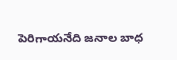పెరిగాయనేది జనాల బాధ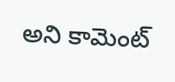అని కామెంట్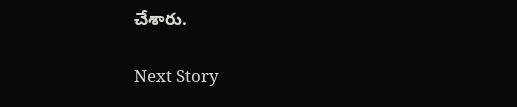చేశారు.

Next Story